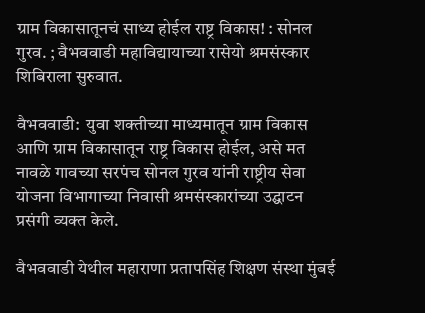ग्राम विकासातूनचं साध्य होईल राष्ट्र विकास! : सोनल गुरव. ; वैभववाडी महाविद्यायाच्या रासेयो श्रमसंस्कार शिबिराला सुरुवात.

वैभववाडी:  युवा शक्तीच्या माध्यमातून ग्राम विकास आणि ग्राम विकासातून राष्ट्र विकास होईल, असे मत नावळे गावच्या सरपंच सोनल गुरव यांनी राष्ट्रीय सेवा योजना विभागाच्या निवासी श्रमसंस्कारांच्या उद्घाटन प्रसंगी व्यक्त केले.

वैभववाडी येथील महाराणा प्रतापसिंह शिक्षण संस्था मुंबई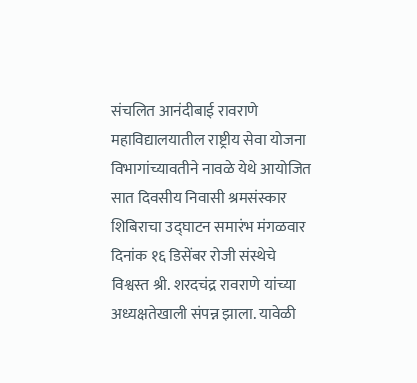संचलित आनंदीबाई रावराणे महाविद्यालयातील राष्ट्रीय सेवा योजना विभागांच्यावतीने नावळे येथे आयोजित सात दिवसीय निवासी श्रमसंस्कार शिबिराचा उद्घाटन समारंभ मंगळवार दिनांक १६ डिसेंबर रोजी संस्थेचे विश्वस्त श्री. शरदचंद्र रावराणे यांच्या अध्यक्षतेखाली संपन्न झाला. यावेळी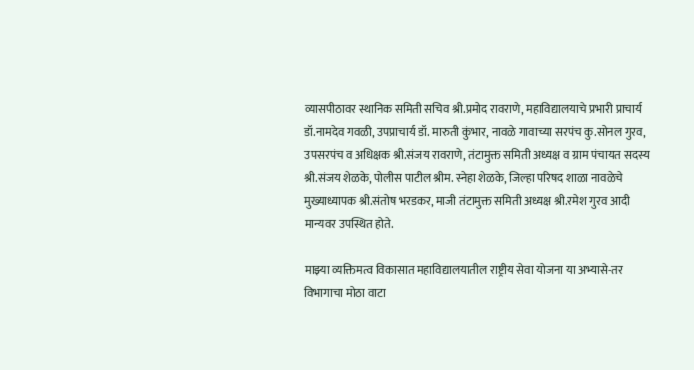व्यासपीठावर स्थानिक समिती सचिव श्री.प्रमोद रावराणे, महाविद्यालयाचे प्रभारी प्राचार्य डॉ.नामदेव गवळी, उपप्राचार्य डॉ. मारुती कुंभार, नावळे गावाच्या सरपंच कु.सोनल गुरव, उपसरपंच व अधिक्षक श्री.संजय रावराणे, तंटामुक्त समिती अध्यक्ष व ग्राम पंचायत सदस्य श्री.संजय शेळके, पोलीस पाटील श्रीम. स्नेहा शेळके, जिल्हा परिषद शाळा नावळेचे मुख्याध्यापक श्री.संतोष भरडकर, माजी तंटामुक्त समिती अध्यक्ष श्री.रमेश गुरव आदी मान्यवर उपस्थित होते.

माझ्या व्यक्तिमत्व विकासात महाविद्यालयातील राष्ट्रीय सेवा योजना या अभ्यासे-तर विभागाचा मोठा वाटा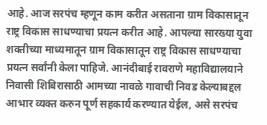आहे. आज सरपंच म्हणून काम करीत असताना ग्राम विकासातून राष्ट्र विकास साधण्याचा प्रयत्न करीत आहे. आपल्या सारख्या युवा शक्तीच्या माध्यमातून ग्राम विकासातून राष्ट्र विकास साधण्याचा प्रयत्न सर्वांनी केला पाहिजे. आनंदीबाई रावराणे महाविद्यालयाने निवासी शिबिरासाठी आमच्या नावळे गावाची निवड केल्याबद्दल आभार व्यक्त करुन पूर्ण सहकार्य करण्यात येईल, असे सरपंच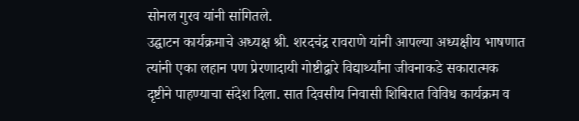सोनल गुरव यांनी सांगितले.
उद्घाटन कार्यक्रमाचे अध्यक्ष श्री. शरदचंद्र रावराणे यांनी आपल्या अध्यक्षीय भाषणात त्यांनी एका लहान पण प्रेरणादायी गोष्टीद्वारे विद्यार्थ्यांना जीवनाकडे सकारात्मक दृष्टीने पाहण्याचा संदेश दिला. सात दिवसीय निवासी शिबिरात विविध कार्यक्रम व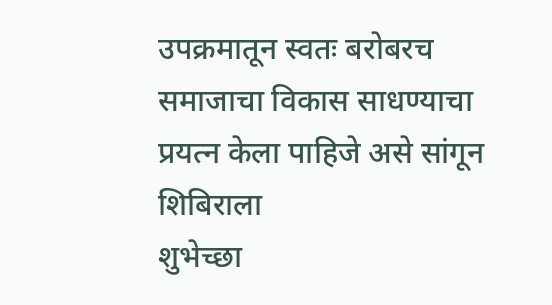उपक्रमातून स्वतः बरोबरच समाजाचा विकास साधण्याचा प्रयत्न केला पाहिजे असे सांगून शिबिराला
शुभेच्छा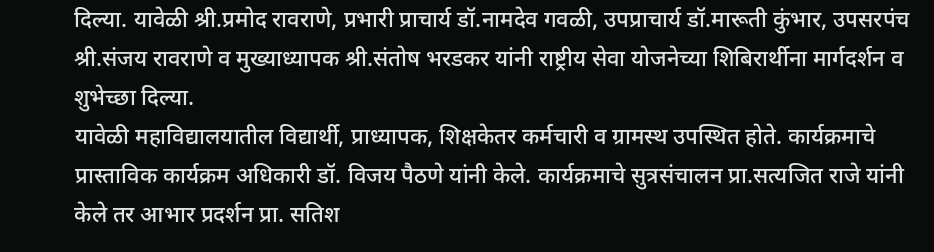दिल्या. यावेळी श्री.प्रमोद रावराणे, प्रभारी प्राचार्य डॉ.नामदेव गवळी, उपप्राचार्य डॉ.मारूती कुंभार, उपसरपंच श्री.संजय रावराणे व मुख्याध्यापक श्री.संतोष भरडकर यांनी राष्ट्रीय सेवा योजनेच्या शिबिरार्थीना मार्गदर्शन व शुभेच्छा दिल्या.
यावेळी महाविद्यालयातील विद्यार्थी, प्राध्यापक, शिक्षकेतर कर्मचारी व ग्रामस्थ उपस्थित होते. कार्यक्रमाचे प्रास्ताविक कार्यक्रम अधिकारी डॉ. विजय पैठणे यांनी केले. कार्यक्रमाचे सुत्रसंचालन प्रा.सत्यजित राजे यांनी केले तर आभार प्रदर्शन प्रा. सतिश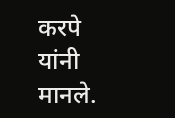करपे यांनी मानले.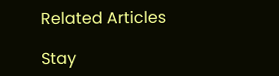Related Articles

Stay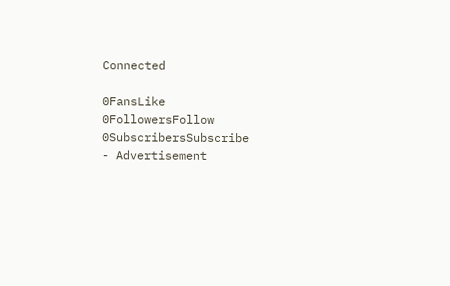Connected

0FansLike
0FollowersFollow
0SubscribersSubscribe
- Advertisement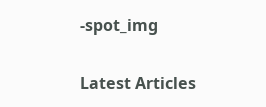-spot_img

Latest Articles